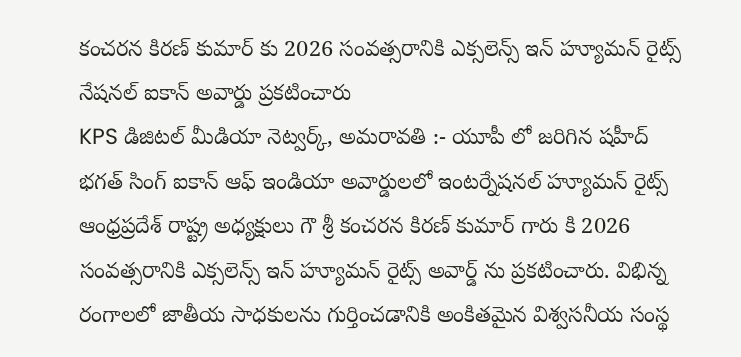కంచరన కిరణ్ కుమార్ కు 2026 సంవత్సరానికి ఎక్సలెన్స్ ఇన్ హ్యూమన్ రైట్స్ నేషనల్ ఐకాన్ అవార్డు ప్రకటించారు
KPS డిజిటల్ మీడియా నెట్వర్క్, అమరావతి :- యూపీ లో జరిగిన షహీద్ భగత్ సింగ్ ఐకాన్ ఆఫ్ ఇండియా అవార్డులలో ఇంటర్నేషనల్ హ్యూమన్ రైట్స్ ఆంధ్రప్రదేశ్ రాష్ట్ర అధ్యక్షులు గౌ శ్రీ కంచరన కిరణ్ కుమార్ గారు కి 2026 సంవత్సరానికి ఎక్సలెన్స్ ఇన్ హ్యూమన్ రైట్స్ అవార్డ్ ను ప్రకటించారు. విభిన్న రంగాలలో జాతీయ సాధకులను గుర్తించడానికి అంకితమైన విశ్వసనీయ సంస్థ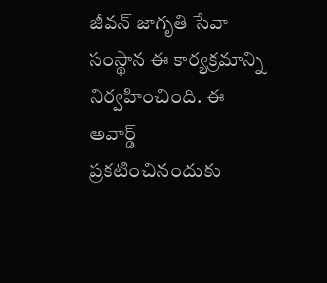జీవన్ జాగృతి సేవా సంస్థాన ఈ కార్యక్రమాన్ని నిర్వహించింది. ఈ అవార్డ్ ప్రకటించినందుకు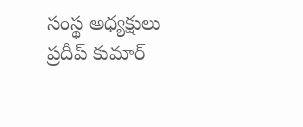సంస్థ అధ్యక్షులు ప్రదీప్ కుమార్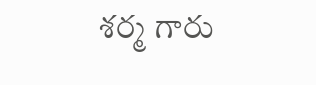శర్మ గారు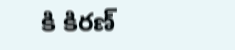కి కిరణ్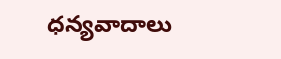ధన్యవాదాలు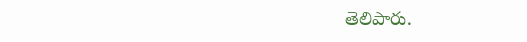తెలిపారు.